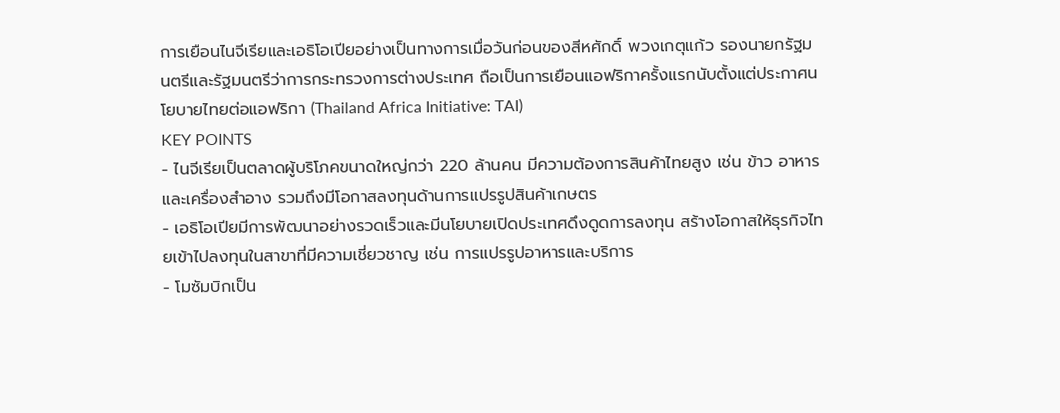การเยือนไนจีเรียและเอธิโอเปียอย่างเป็นทางการเมื่อวันก่อนของสีหศักดิ์ พวงเกตุแก้ว รองนายกรัฐมนตรีและรัฐมนตรีว่าการกระทรวงการต่างประเทศ ถือเป็นการเยือนแอฟริกาครั้งแรกนับตั้งแต่ประกาศนโยบายไทยต่อแอฟริกา (Thailand Africa Initiative: TAI)
KEY POINTS
- ไนจีเรียเป็นตลาดผู้บริโภคขนาดใหญ่กว่า 220 ล้านคน มีความต้องการสินค้าไทยสูง เช่น ข้าว อาหาร และเครื่องสำอาง รวมถึงมีโอกาสลงทุนด้านการแปรรูปสินค้าเกษตร
- เอธิโอเปียมีการพัฒนาอย่างรวดเร็วและมีนโยบายเปิดประเทศดึงดูดการลงทุน สร้างโอกาสให้ธุรกิจไทยเข้าไปลงทุนในสาขาที่มีความเชี่ยวชาญ เช่น การแปรรูปอาหารและบริการ
- โมซัมบิกเป็น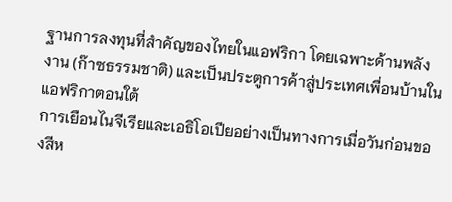ฐานการลงทุนที่สำคัญของไทยในแอฟริกา โดยเฉพาะด้านพลังงาน (ก๊าซธรรมชาติ) และเป็นประตูการค้าสู่ประเทศเพื่อนบ้านในแอฟริกาตอนใต้
การเยือนไนจีเรียและเอธิโอเปียอย่างเป็นทางการเมื่อวันก่อนของสีห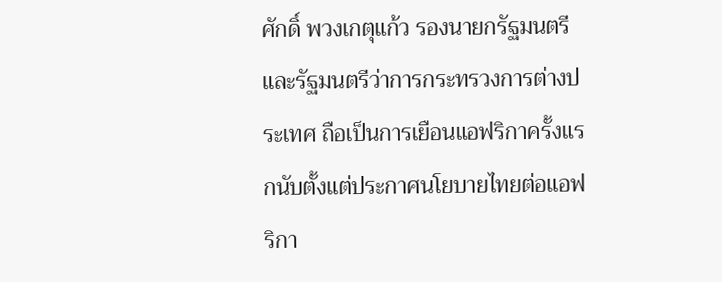ศักดิ์ พวงเกตุแก้ว รองนายกรัฐมนตรีและรัฐมนตรีว่าการกระทรวงการต่างประเทศ ถือเป็นการเยือนแอฟริกาครั้งแรกนับตั้งแต่ประกาศนโยบายไทยต่อแอฟริกา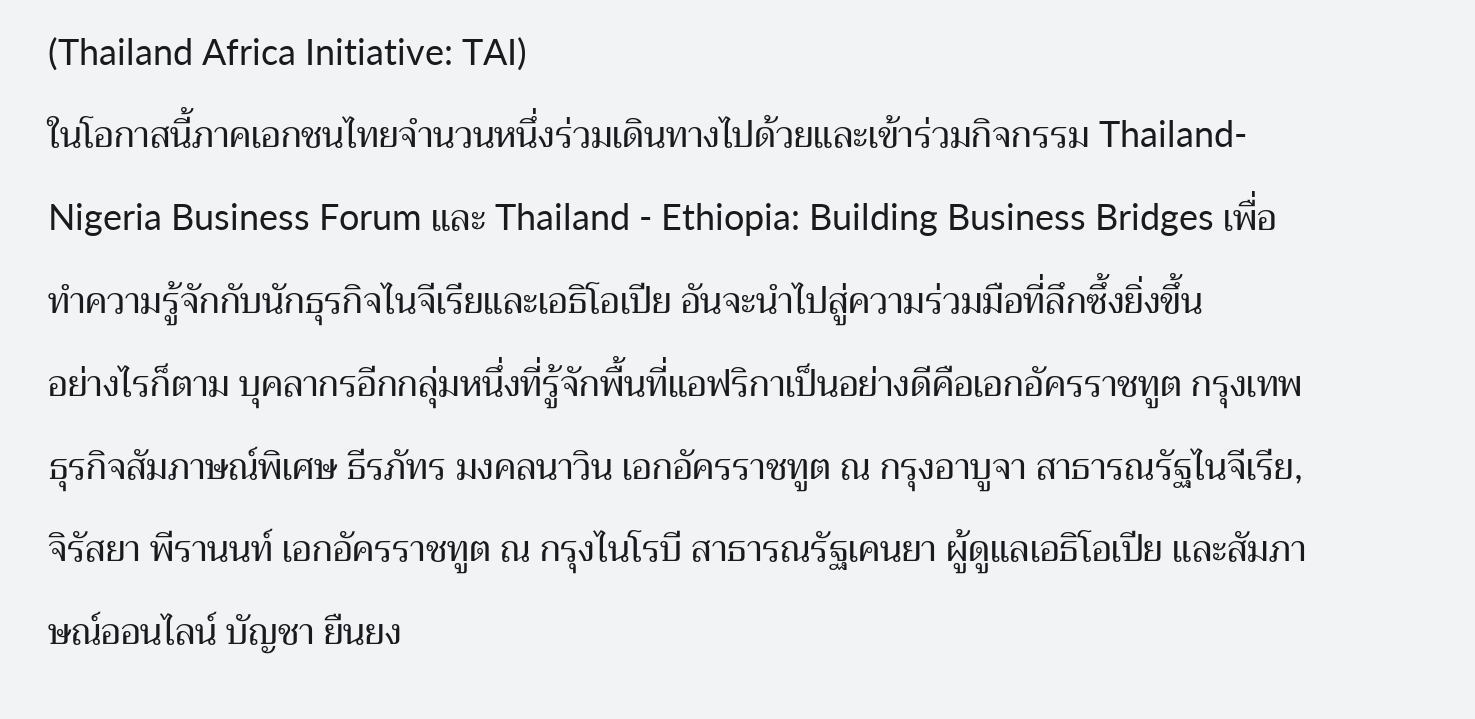(Thailand Africa Initiative: TAI)
ในโอกาสนี้ภาคเอกชนไทยจำนวนหนึ่งร่วมเดินทางไปด้วยและเข้าร่วมกิจกรรม Thailand-Nigeria Business Forum และ Thailand - Ethiopia: Building Business Bridges เพื่อทำความรู้จักกับนักธุรกิจไนจีเรียและเอธิโอเปีย อันจะนำไปสู่ความร่วมมือที่ลึกซึ้งยิ่งขึ้น
อย่างไรก็ตาม บุคลากรอีกกลุ่มหนึ่งที่รู้จักพื้นที่แอฟริกาเป็นอย่างดีคือเอกอัครราชทูต กรุงเทพธุรกิจสัมภาษณ์พิเศษ ธีรภัทร มงคลนาวิน เอกอัครราชทูต ณ กรุงอาบูจา สาธารณรัฐไนจีเรีย, จิรัสยา พีรานนท์ เอกอัครราชทูต ณ กรุงไนโรบี สาธารณรัฐเคนยา ผู้ดูแลเอธิโอเปีย และสัมภาษณ์ออนไลน์ บัญชา ยืนยง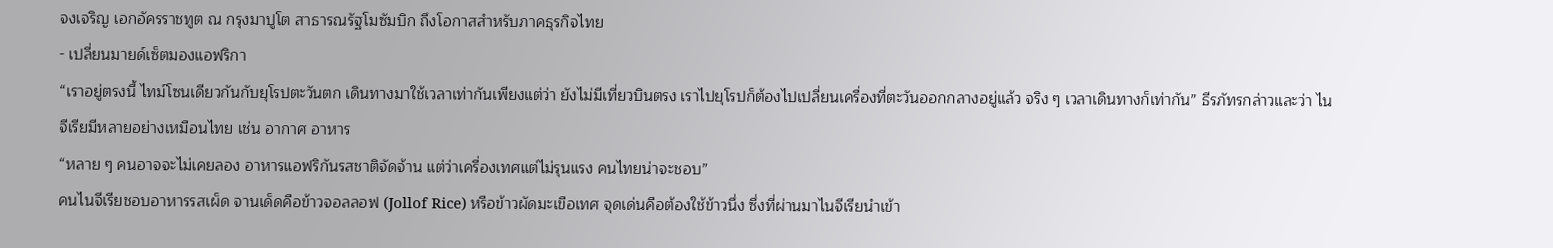จงเจริญ เอกอัครราชทูต ณ กรุงมาปูโต สาธารณรัฐโมซัมบิก ถึงโอกาสสำหรับภาคธุรกิจไทย
- เปลี่ยนมายด์เซ็ตมองแอฟริกา
“เราอยู่ตรงนี้ ไทม์โซนเดียวกันกับยุโรปตะวันตก เดินทางมาใช้เวลาเท่ากันเพียงแต่ว่า ยังไม่มีเที่ยวบินตรง เราไปยุโรปก็ต้องไปเปลี่ยนเครื่องที่ตะวันออกกลางอยู่แล้ว จริง ๆ เวลาเดินทางก็เท่ากัน” ธีรภัทรกล่าวและว่า ไนจีเรียมีหลายอย่างเหมือนไทย เช่น อากาศ อาหาร
“หลาย ๆ คนอาจจะไม่เคยลอง อาหารแอฟริกันรสชาติจัดจ้าน แต่ว่าเครื่องเทศแต่ไม่รุนแรง คนไทยน่าจะชอบ”
คนไนจีเรียชอบอาหารรสเผ็ด จานเด็ดคือข้าวจอลลอฟ (Jollof Rice) หรือข้าวผัดมะเขือเทศ จุดเด่นคือต้องใช้ข้าวนึ่ง ซึ่งที่ผ่านมาไนจีเรียนำเข้า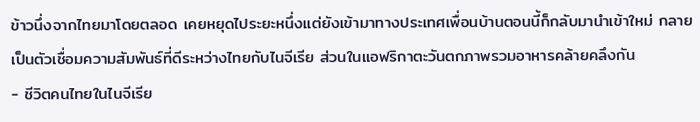ข้าวนึ่งจากไทยมาโดยตลอด เคยหยุดไประยะหนึ่งแต่ยังเข้ามาทางประเทศเพื่อนบ้านตอนนี้ก็กลับมานำเข้าใหม่ กลายเป็นตัวเชื่อมความสัมพันธ์ที่ดีระหว่างไทยกับไนจีเรีย ส่วนในแอฟริกาตะวันตกภาพรวมอาหารคล้ายคลึงกัน
- ชีวิตคนไทยในไนจีเรีย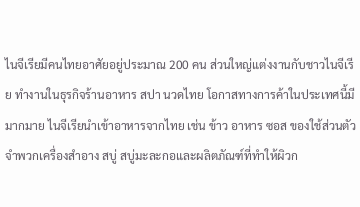ไนจีเรียมีคนไทยอาศัยอยู่ประมาณ 200 คน ส่วนใหญ่แต่งงานกับชาวไนจีเรีย ทำงานในธุรกิจร้านอาหาร สปา นวดไทย โอกาสทางการค้าในประเทศนี้มีมากมาย ไนจีเรียนำเข้าอาหารจากไทย เช่น ข้าว อาหาร ซอส ของใช้ส่วนตัวจำพวกเครื่องสำอาง สบู่ สบู่มะละกอและผลิตภัณฑ์ที่ทำให้ผิวก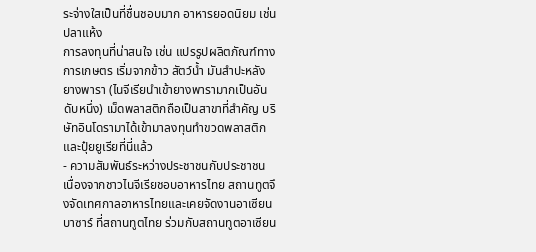ระจ่างใสเป็นที่ชื่นชอบมาก อาหารยอดนิยม เช่น ปลาแห้ง
การลงทุนที่น่าสนใจ เช่น แปรรูปผลิตภัณฑ์ทางการเกษตร เริ่มจากข้าว สัตว์น้ำ มันสำปะหลัง ยางพารา (ไนจีเรียนำเข้ายางพารามากเป็นอันดับหนึ่ง) เม็ดพลาสติกถือเป็นสาขาที่สำคัญ บริษัทอินโดรามาได้เข้ามาลงทุนทำขวดพลาสติกและปุ๋ยยูเรียที่นี่แล้ว
- ความสัมพันธ์ระหว่างประชาชนกับประชาชน
เนื่องจากชาวไนจีเรียชอบอาหารไทย สถานทูตจึงจัดเทศกาลอาหารไทยและเคยจัดงานอาเซียนบาซาร์ ที่สถานทูตไทย ร่วมกับสถานทูตอาเซียน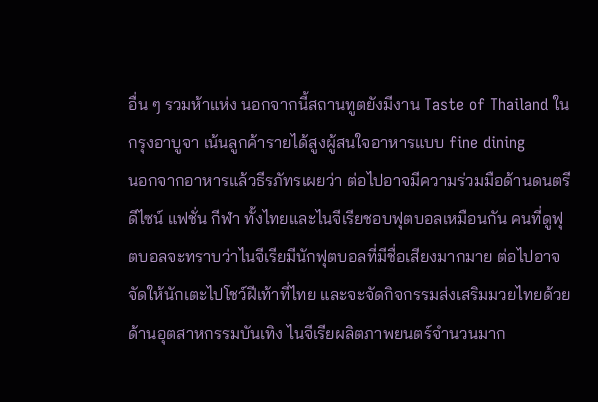อื่น ๆ รวมห้าแห่ง นอกจากนี้สถานทูตยังมีงาน Taste of Thailand ในกรุงอาบูจา เน้นลูกค้ารายได้สูงผู้สนใจอาหารแบบ fine dining
นอกจากอาหารแล้วธีรภัทรเผยว่า ต่อไปอาจมีความร่วมมือด้านดนตรี ดีไซน์ แฟชั่น กีฬา ทั้งไทยและไนจีเรียชอบฟุตบอลเหมือนกัน คนที่ดูฟุตบอลจะทราบว่าไนจีเรียมีนักฟุตบอลที่มีชื่อเสียงมากมาย ต่อไปอาจจัดให้นักเตะไปโชว์ฝีเท้าที่ไทย และจะจัดกิจกรรมส่งเสริมมวยไทยด้วย
ด้านอุตสาหกรรมบันเทิง ไนจีเรียผลิตภาพยนตร์จำนวนมาก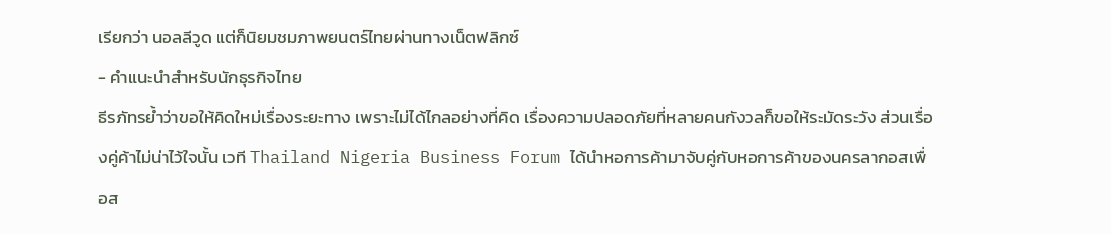เรียกว่า นอลลีวูด แต่ก็นิยมชมภาพยนตร์ไทยผ่านทางเน็ตฟลิกซ์
- คำแนะนำสำหรับนักธุรกิจไทย
ธีรภัทรย้ำว่าขอให้คิดใหม่เรื่องระยะทาง เพราะไม่ได้ไกลอย่างที่คิด เรื่องความปลอดภัยที่หลายคนกังวลก็ขอให้ระมัดระวัง ส่วนเรื่องคู่ค้าไม่น่าไว้ใจนั้น เวที Thailand Nigeria Business Forum ได้นำหอการค้ามาจับคู่กับหอการค้าของนครลากอสเพื่อส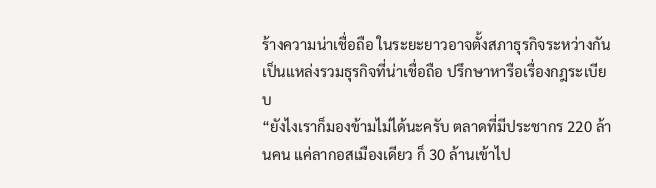ร้างความน่าเชื่อถือ ในระยะยาวอาจตั้งสภาธุรกิจระหว่างกัน เป็นแหล่งรวมธุรกิจที่น่าเชื่อถือ ปรึกษาหารือเรื่องกฎระเบียบ
“ยังไงเราก็มองข้ามไม่ได้นะครับ ตลาดที่มีประชากร 220 ล้านคน แค่ลากอสเมืองเดียว ก็ 30 ล้านเข้าไป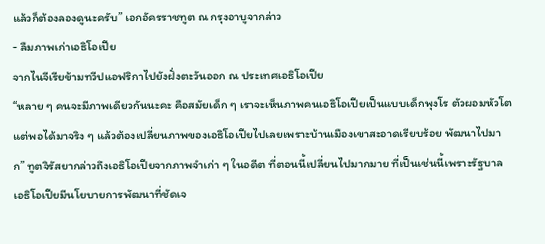แล้วก็ต้องลองดูนะครับ” เอกอัครราชทูต ณ กรุงอาบูจากล่าว
- ลืมภาพเก่าเอธิโอเปีย
จากไนจีเรียข้ามทวีปแอฟริกาไปยังฝั่งตะวันออก ณ ประเทศเอธิโอเปีย
“หลาย ๆ คนจะมีภาพเดียวกันนะคะ คือสมัยเด็ก ๆ เราจะเห็นภาพคนเอธิโอเปียเป็นแบบเด็กพุงโร ตัวผอมหัวโต แต่พอได้มาจริง ๆ แล้วต้องเปลี่ยนภาพของเอธิโอเปียไปเลยเพราะบ้านเมืองเขาสะอาดเรียบร้อย พัฒนาไปมาก” ทูตจิรัสยากล่าวถึงเอธิโอเปียจากภาพจำเก่า ๆ ในอดีต ที่ตอนนี้เปลี่ยนไปมากมาย ที่เป็นเช่นนี้เพราะรัฐบาลเอธิโอเปียมีนโยบายการพัฒนาที่ชัดเจ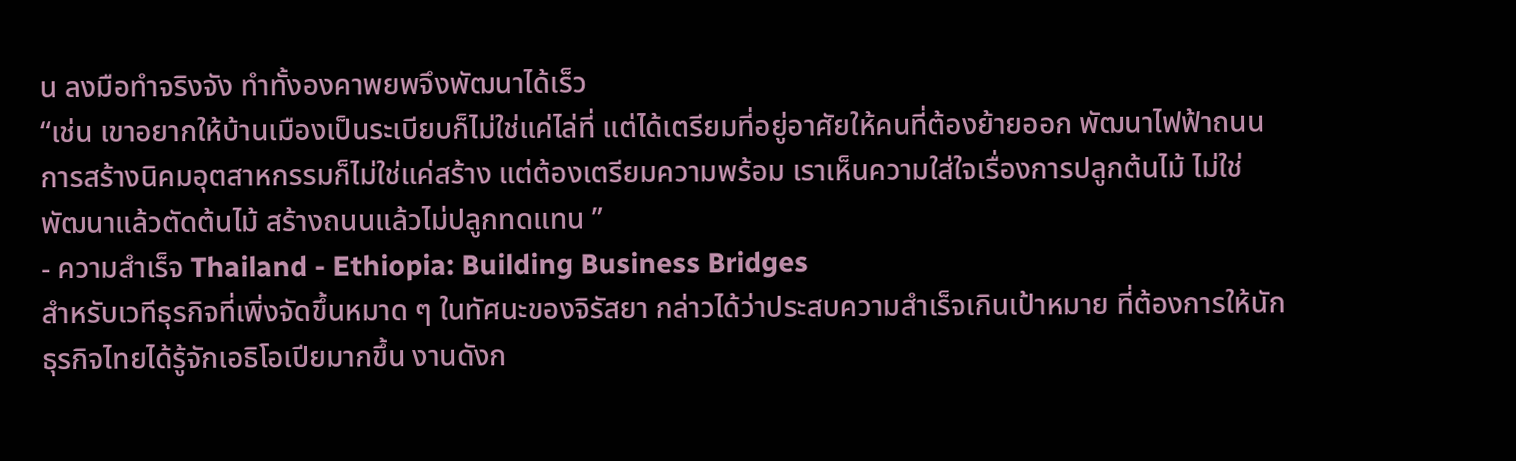น ลงมือทำจริงจัง ทำทั้งองคาพยพจึงพัฒนาได้เร็ว
“เช่น เขาอยากให้บ้านเมืองเป็นระเบียบก็ไม่ใช่แค่ไล่ที่ แต่ได้เตรียมที่อยู่อาศัยให้คนที่ต้องย้ายออก พัฒนาไฟฟ้าถนน การสร้างนิคมอุตสาหกรรมก็ไม่ใช่แค่สร้าง แต่ต้องเตรียมความพร้อม เราเห็นความใส่ใจเรื่องการปลูกต้นไม้ ไม่ใช่พัฒนาแล้วตัดต้นไม้ สร้างถนนแล้วไม่ปลูกทดแทน ”
- ความสำเร็จ Thailand - Ethiopia: Building Business Bridges
สำหรับเวทีธุรกิจที่เพิ่งจัดขึ้นหมาด ๆ ในทัศนะของจิรัสยา กล่าวได้ว่าประสบความสำเร็จเกินเป้าหมาย ที่ต้องการให้นักธุรกิจไทยได้รู้จักเอธิโอเปียมากขึ้น งานดังก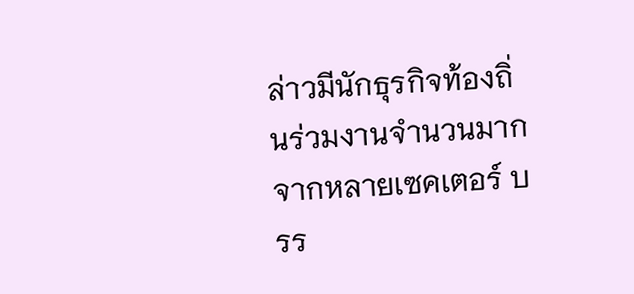ล่าวมีนักธุรกิจท้องถิ่นร่วมงานจำนวนมากจากหลายเซคเตอร์ บรร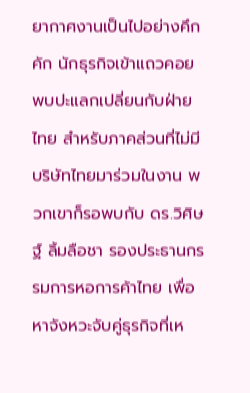ยากาศงานเป็นไปอย่างคึกคัก นักธุรกิจเข้าแถวคอยพบปะแลกเปลี่ยนกับฝ่ายไทย สำหรับภาคส่วนที่ไม่มีบริษัทไทยมาร่วมในงาน พวกเขาก็รอพบกับ ดร.วิศิษฐ์ ลิ้มลือชา รองประธานกรรมการหอการค้าไทย เพื่อหาจังหวะจับคู่ธุรกิจที่เห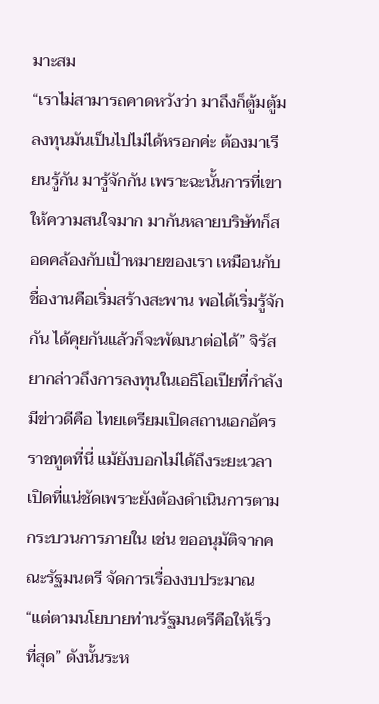มาะสม
“เราไม่สามารถคาดหวังว่า มาถึงก็ตู้มตู้มลงทุนมันเป็นไปไม่ได้หรอกค่ะ ต้องมาเรียนรู้กัน มารู้จักกัน เพราะฉะนั้นการที่เขาให้ความสนใจมาก มากันหลายบริษัทก็สอดคล้องกับเป้าหมายของเรา เหมือนกับชื่องานคือเริ่มสร้างสะพาน พอได้เริ่มรู้จักกัน ได้คุยกันแล้วก็จะพัฒนาต่อได้” จิรัสยากล่าวถึงการลงทุนในเอธิโอเปียที่กำลังมีข่าวดีคือ ไทยเตรียมเปิดสถานเอกอัครราชทูตที่นี่ แม้ยังบอกไม่ได้ถึงระยะเวลาเปิดที่แน่ชัดเพราะยังต้องดำเนินการตามกระบวนการภายใน เช่น ขออนุมัติจากคณะรัฐมนตรี จัดการเรื่องงบประมาณ
“แต่ตามนโยบายท่านรัฐมนตรีคือให้เร็วที่สุด” ดังนั้นระห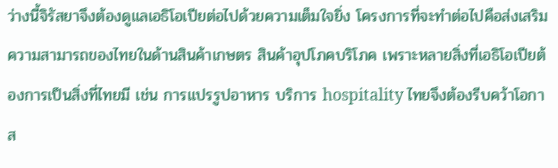ว่างนี้จิรัสยาจึงต้องดูแลเอธิโอเปียต่อไปด้วยความเต็มใจยิ่ง โครงการที่จะทำต่อไปคือส่งเสริมความสามารถของไทยในด้านสินค้าเกษตร สินค้าอุปโภคบริโภค เพราะหลายสิ่งที่เอธิโอเปียต้องการเป็นสิ่งที่ไทยมี เช่น การแปรรูปอาหาร บริการ hospitality ไทยจึงต้องรีบคว้าโอกาส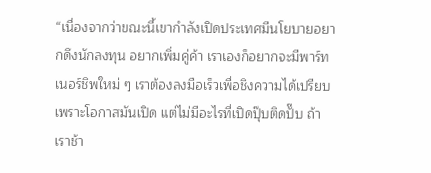“เนื่องจากว่าขณะนี้เขากำลังเปิดประเทศมีนโยบายอยากดึงนักลงทุน อยากเพิ่มคู่ค้า เราเองก็อยากจะมีพาร์ทเนอร์ชิพใหม่ ๆ เราต้องลงมือเร็วเพื่อชิงความได้เปรียบเพราะโอกาสมันเปิด แต่ไม่มีอะไรที่เปิดปุ๊บติดปั๊บ ถ้าเราช้า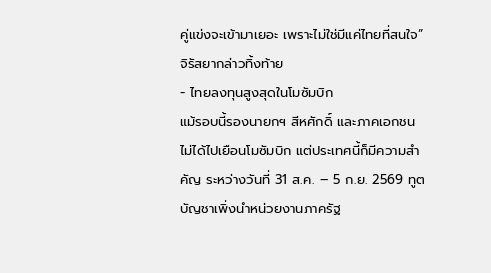คู่แข่งจะเข้ามาเยอะ เพราะไม่ใช่มีแค่ไทยที่สนใจ” จิรัสยากล่าวทิ้งท้าย
- ไทยลงทุนสูงสุดในโมซัมบิก
แม้รอบนี้รองนายกฯ สีหศักดิ์ และภาคเอกชนไม่ได้ไปเยือนโมซัมบิก แต่ประเทศนี้ก็มีความสำคัญ ระหว่างวันที่ 31 ส.ค. – 5 ก.ย. 2569 ทูตบัญชาเพิ่งนำหน่วยงานภาครัฐ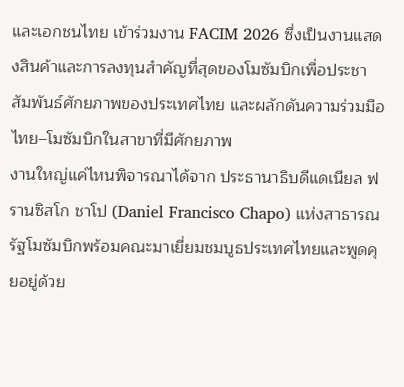และเอกชนไทย เข้าร่วมงาน FACIM 2026 ซึ่งเป็นงานแสดงสินค้าและการลงทุนสำคัญที่สุดของโมซัมบิกเพื่อประชาสัมพันธ์ศักยภาพของประเทศไทย และผลักดันความร่วมมือไทย–โมซัมบิกในสาขาที่มีศักยภาพ
งานใหญ่แค่ไหนพิจารณาได้จาก ประธานาธิบดีแดเนียล ฟรานซิสโก ชาโป (Daniel Francisco Chapo) แห่งสาธารณรัฐโมซัมบิกพร้อมคณะมาเยี่ยมชมบูธประเทศไทยและพูดคุยอยู่ด้วย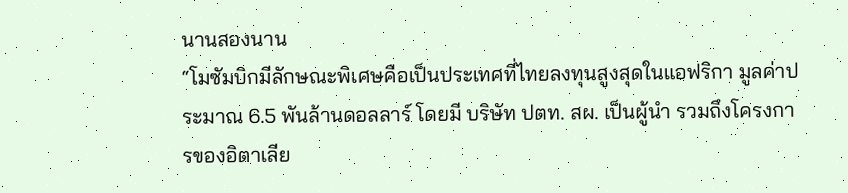นานสองนาน
“โมซัมบิกมีลักษณะพิเศษคือเป็นประเทศที่ไทยลงทุนสูงสุดในแอฟริกา มูลค่าประมาณ 6.5 พันล้านดอลลาร์ โดยมี บริษัท ปตท. สผ. เป็นผู้นำ รวมถึงโครงการของอิตาเลีย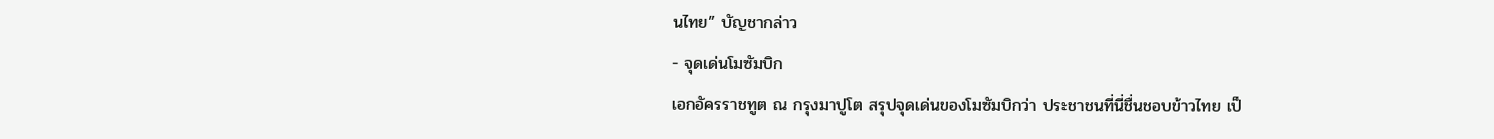นไทย” บัญชากล่าว
- จุดเด่นโมซัมบิก
เอกอัครราชทูต ณ กรุงมาปูโต สรุปจุดเด่นของโมซัมบิกว่า ประชาชนที่นี่ชื่นชอบข้าวไทย เป็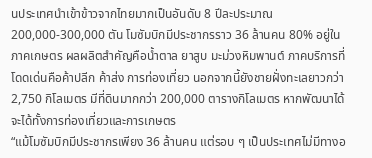นประเทศนำเข้าข้าวจากไทยมากเป็นอันดับ 8 ปีละประมาณ200,000-300,000 ตัน โมซัมบิกมีประชากรราว 36 ล้านคน 80% อยู่ในภาคเกษตร ผลผลิตสำคัญคือน้ำตาล ยาสูบ มะม่วงหิมพานต์ ภาคบริการที่โดดเด่นคือค้าปลีก ค้าส่ง การท่องเที่ยว นอกจากนี้ยังชายฝั่งทะเลยาวกว่า 2,750 กิโลเมตร มีที่ดินมากกว่า 200,000 ตารางกิโลเมตร หากพัฒนาได้จะได้ทั้งการท่องเที่ยวและการเกษตร
“แม้โมซัมบิกมีประชากรเพียง 36 ล้านคน แต่รอบ ๆ เป็นประเทศไม่มีทางอ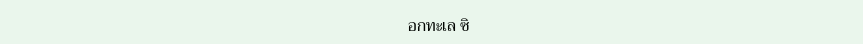อกทะเล ซิ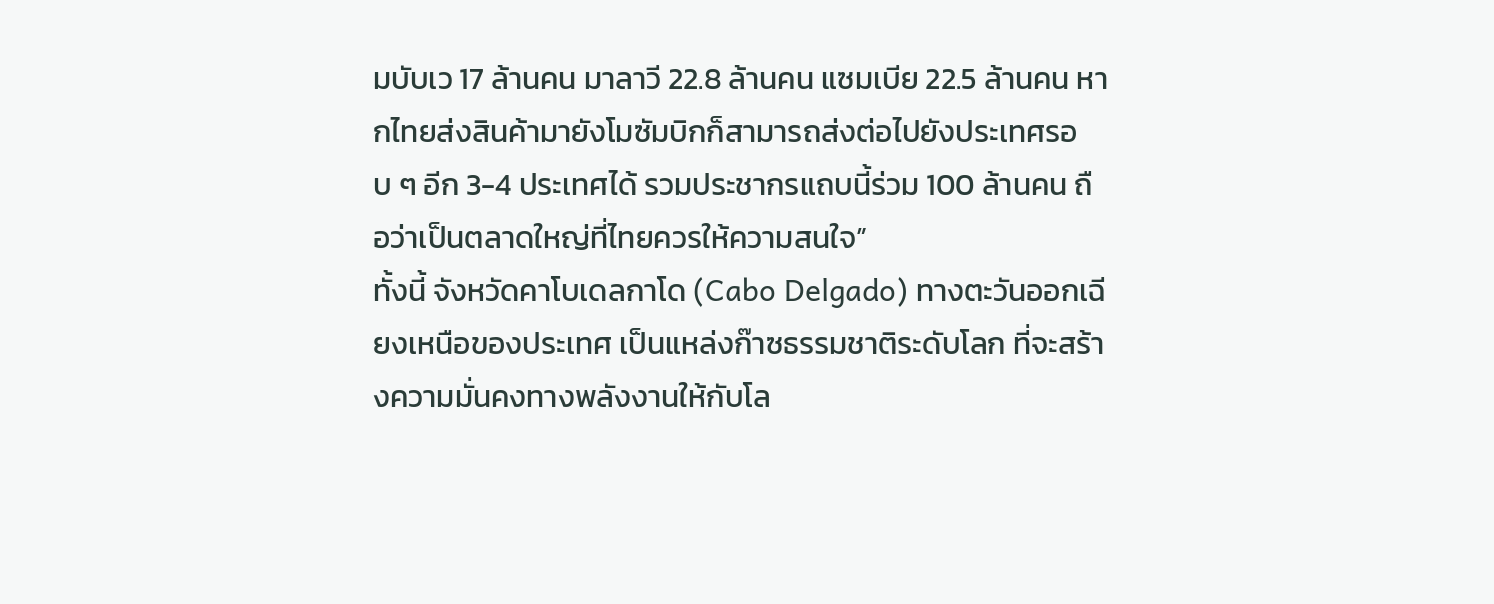มบับเว 17 ล้านคน มาลาวี 22.8 ล้านคน แซมเบีย 22.5 ล้านคน หากไทยส่งสินค้ามายังโมซัมบิกก็สามารถส่งต่อไปยังประเทศรอบ ๆ อีก 3-4 ประเทศได้ รวมประชากรแถบนี้ร่วม 100 ล้านคน ถือว่าเป็นตลาดใหญ่ที่ไทยควรให้ความสนใจ”
ทั้งนี้ จังหวัดคาโบเดลกาโด (Cabo Delgado) ทางตะวันออกเฉียงเหนือของประเทศ เป็นแหล่งก๊าซธรรมชาติระดับโลก ที่จะสร้างความมั่นคงทางพลังงานให้กับโล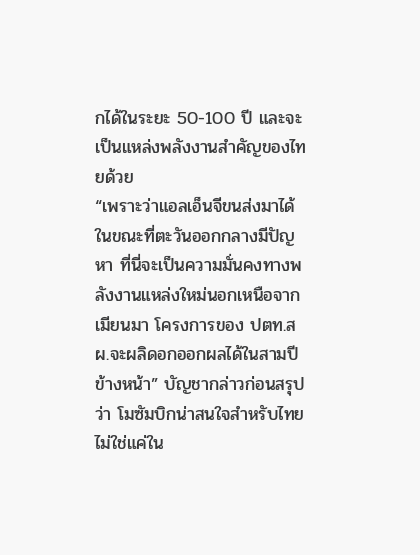กได้ในระยะ 50-100 ปี และจะเป็นแหล่งพลังงานสำคัญของไทยด้วย
“เพราะว่าแอลเอ็นจีขนส่งมาได้ ในขณะที่ตะวันออกกลางมีปัญหา ที่นี่จะเป็นความมั่นคงทางพลังงานแหล่งใหม่นอกเหนือจากเมียนมา โครงการของ ปตท.สผ.จะผลิดอกออกผลได้ในสามปีข้างหน้า” บัญชากล่าวก่อนสรุปว่า โมซัมบิกน่าสนใจสำหรับไทยไม่ใช่แค่ใน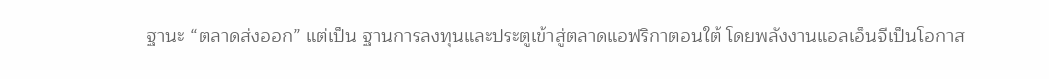ฐานะ “ตลาดส่งออก” แต่เป็น ฐานการลงทุนและประตูเข้าสู่ตลาดแอฟริกาตอนใต้ โดยพลังงานแอลเอ็นจีเป็นโอกาส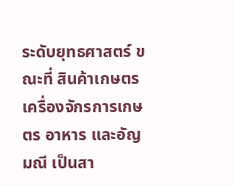ระดับยุทธศาสตร์ ขณะที่ สินค้าเกษตร เครื่องจักรการเกษตร อาหาร และอัญมณี เป็นสา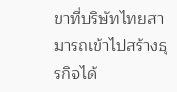ขาที่บริษัทไทยสามารถเข้าไปสร้างธุรกิจได้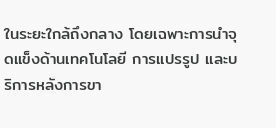ในระยะใกล้ถึงกลาง โดยเฉพาะการนำจุดแข็งด้านเทคโนโลยี การแปรรูป และบริการหลังการขา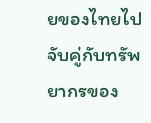ยของไทยไปจับคู่กับทรัพยากรของ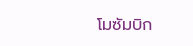โมซัมบิก